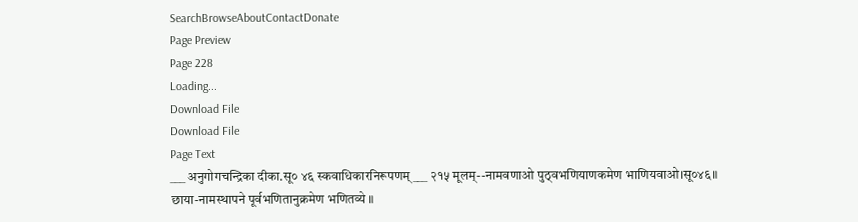SearchBrowseAboutContactDonate
Page Preview
Page 228
Loading...
Download File
Download File
Page Text
___ अनुगोगचन्द्रिका दीका.सू० ४६ स्कवाधिकारनिरूपणम् ___ २१५ मूलम्--नामवणाओ पुठ्वभणियाणकमेण भाणियवाओ।सू०४६॥ छाया-नामस्थापने पूर्वभणितानुक्रमेण भणितव्ये ॥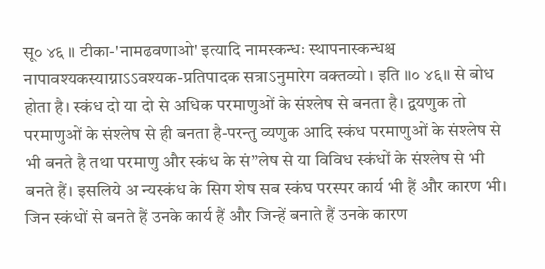सू० ४६ ॥ टीका-'नामढवणाओ' इत्यादि नामस्कन्धः स्थापनास्कन्धश्च नापावश्यकस्याग्नाऽऽवश्यक-प्रतिपादक सत्राऽनुमारेग वक्तव्यो । इति ॥० ४६॥ से बोध होता है। स्कंध दो या दो से अधिक परमाणुओं के संश्लेष से बनता है। द्वयणुक तो परमाणुओं के संश्लेष से ही बनता है-परन्तु व्यणुक आदि स्कंध परमाणुओं के संश्लेष से भी बनते है तथा परमाणु और स्कंध के सं”लेष से या विविध स्कंधों के संश्लेष से भी बनते हैं। इसलिये अ न्यस्कंध के सिग शेष सब स्कंघ परस्पर कार्य भी हैं और कारण भी। जिन स्कंधों से बनते हैं उनके कार्य हैं और जिन्हें बनाते हैं उनके कारण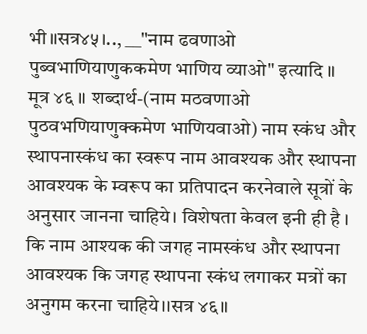भी॥सत्र४५।.., __"नाम ढवणाओ पुब्वभाणियाणुककमेण भाणिय व्याओ" इत्यादि ॥ मूत्र ४६ ॥ शब्दार्थ-(नाम मठवणाओ पुठवभणियाणुक्कमेण भाणियवाओ) नाम स्कंध और स्थापनास्कंध का स्वरूप नाम आवश्यक और स्थापना आवश्यक के म्वरूप का प्रतिपादन करनेवाले सूत्रों के अनुसार जानना चाहिये। विशेषता केवल इनी ही है । कि नाम आश्यक की जगह नामस्कंध और स्थापना आवश्यक कि जगह स्थापना स्कंध लगाकर मत्रों का अनुगम करना चाहिये।।सत्र ४६॥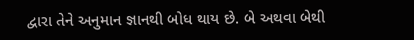દ્વારા તેને અનુમાન જ્ઞાનથી બોધ થાય છે. બે અથવા બેથી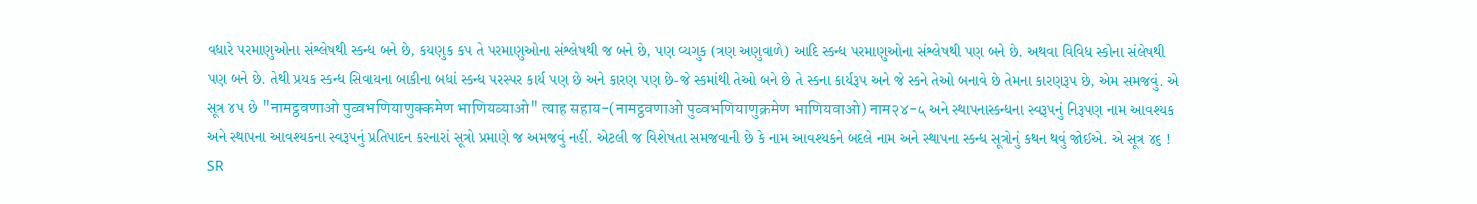વધારે પરમાણુઓના સંશ્લેષથી સ્કન્ધ બને છે, કયણુક કપ તે પરમાણુઓના સંશ્લેષથી જ બને છે, પણ વ્યગુક (ત્રણ અણુવાળે) આદિ સ્કન્ધ પરમાણુઓના સંશ્લેષથી પણ બને છે. અથવા વિવિધ સ્કોના સંલેષથી પણ બને છે. તેથી પ્રયક સ્કન્ધ સિવાયના બાકીના બધાં સ્કન્ધ પરસ્પર કાર્ય પણ છે અને કારણ પણ છે-જે સ્કમાંથી તેઓ બને છે તે સ્કના કાર્યરૂપ અને જે સ્કને તેઓ બનાવે છે તેમના કારણરૂપ છે, એમ સમજવું. એ સૂત્ર ૪૫ છે "नामट्ठवणाओ पुव्वभणियाणुक्कमेण भाणियव्याओ" त्याह सहाय-(नामट्ठवणाओ पुव्वभणियाणुक्रमेण भाणियवाओ) नाम२४-५ અને સ્થાપનાસ્કન્ધના સ્વરૂપનું નિરૂપણ નામ આવશ્યક અને સ્થાપના આવશ્યકના સ્વરૂપનું પ્રતિપાદન કરનારાં સૂત્રો પ્રમાણે જ અમજવું નહીં. એટલી જ વિશેષતા સમજવાની છે કે નામ આવશ્યકને બદલે નામ અને સ્થાપના સ્કન્ધ સૂત્રોનું કથન થવું જોઈએ. એ સૂત્ર ૪૬ !
SR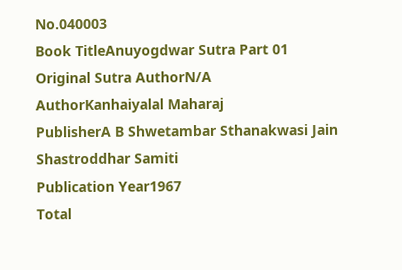No.040003
Book TitleAnuyogdwar Sutra Part 01
Original Sutra AuthorN/A
AuthorKanhaiyalal Maharaj
PublisherA B Shwetambar Sthanakwasi Jain Shastroddhar Samiti
Publication Year1967
Total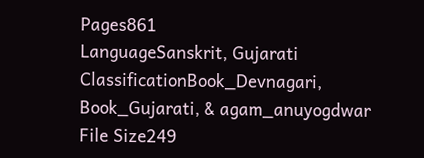Pages861
LanguageSanskrit, Gujarati
ClassificationBook_Devnagari, Book_Gujarati, & agam_anuyogdwar
File Size249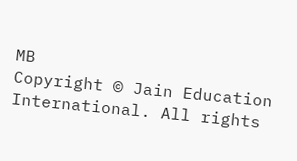MB
Copyright © Jain Education International. All rights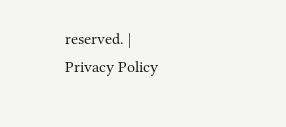reserved. | Privacy Policy